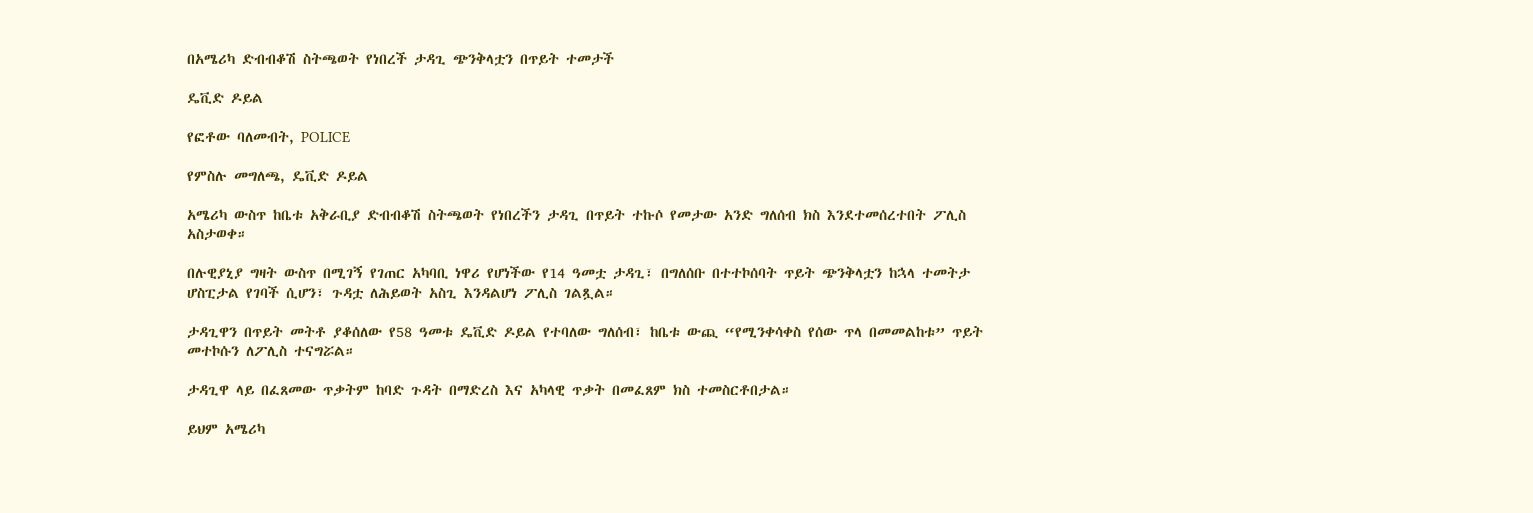በአሜሪካ ድብብቆሽ ስትጫወት የነበረች ታዳጊ ጭንቅላቷን በጥይት ተመታች

ዴቪድ ዶይል

የፎቶው ባለመብት, POLICE

የምስሉ መግለጫ, ዴቪድ ዶይል

አሜሪካ ውስጥ ከቤቱ አቅራቢያ ድብብቆሽ ስትጫወት የነበረችን ታዳጊ በጥይት ተኩሶ የመታው አንድ ግለሰብ ክስ እንደተመሰረተበት ፖሊስ አስታወቀ።

በሉዊያኒያ ግዛት ውስጥ በሚገኝ የገጠር አካባቢ ነዋሪ የሆነችው የ14 ዓመቷ ታዳጊ፣ በግለሰቡ በተተኮሰባት ጥይት ጭንቅላቷን ከኋላ ተመትታ ሆስፒታል የገባች ሲሆን፣ ጉዳቷ ለሕይወት አስጊ እንዳልሆነ ፖሊስ ገልጿል።

ታዳጊዋን በጥይት መትቶ ያቆሰለው የ58 ዓመቱ ዴቪድ ዶይል የተባለው ግለሰብ፣ ከቤቱ ውጪ “የሚንቀሳቀስ የሰው ጥላ በመመልከቱ” ጥይት መተኮሱን ለፖሊስ ተናግሯል።

ታዳጊዋ ላይ በፈጸመው ጥቃትም ከባድ ጉዳት በማድረስ እና አካላዊ ጥቃት በመፈጸም ክስ ተመስርቶበታል።

ይህም አሜሪካ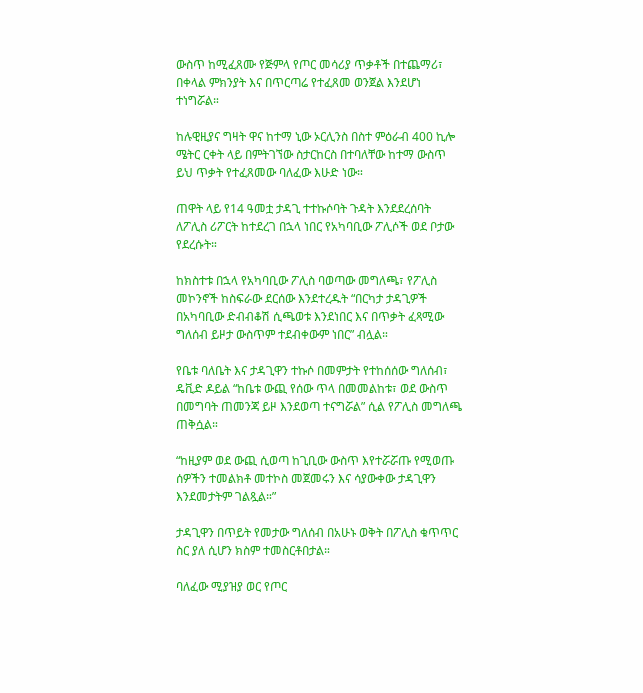ውስጥ ከሚፈጸሙ የጅምላ የጦር መሳሪያ ጥቃቶች በተጨማሪ፣ በቀላል ምክንያት እና በጥርጣሬ የተፈጸመ ወንጀል እንደሆነ ተነግሯል።

ከሉዊዚያና ግዛት ዋና ከተማ ኒው ኦርሊንስ በስተ ምዕራብ 400 ኪሎ ሜትር ርቀት ላይ በምትገኘው ስታርከርስ በተባለቸው ከተማ ውስጥ ይህ ጥቃት የተፈጸመው ባለፈው እሁድ ነው።

ጠዋት ላይ የ14 ዓመቷ ታዳጊ ተተኩሶባት ጉዳት እንደደረሰባት ለፖሊስ ሪፖርት ከተደረገ በኋላ ነበር የአካባቢው ፖሊሶች ወደ ቦታው የደረሱት።

ከክስተቱ በኋላ የአካባቢው ፖሊስ ባወጣው መግለጫ፣ የፖሊስ መኮንኖች ከስፍራው ደርሰው እንደተረዱት “በርካታ ታዳጊዎች በአካባቢው ድብብቆሽ ሲጫወቱ እንደነበር እና በጥቃት ፈጻሚው ግለሰብ ይዞታ ውስጥም ተደብቀውም ነበር” ብሏል።

የቤቱ ባለቤት እና ታዳጊዋን ተኩሶ በመምታት የተከሰሰው ግለሰብ፣ ዴቪድ ዶይል “ከቤቱ ውጪ የሰው ጥላ በመመልከቱ፣ ወደ ውስጥ በመግባት ጠመንጃ ይዞ እንደወጣ ተናግሯል” ሲል የፖሊስ መግለጫ ጠቅሷል።

“ከዚያም ወደ ውጪ ሲወጣ ከጊቢው ውስጥ እየተሯሯጡ የሚወጡ ሰዎችን ተመልክቶ መተኮስ መጀመሩን እና ሳያውቀው ታዳጊዋን እንደመታትም ገልጿል።”

ታዳጊዋን በጥይት የመታው ግለሰብ በአሁኑ ወቅት በፖሊስ ቁጥጥር ስር ያለ ሲሆን ክስም ተመስርቶበታል።

ባለፈው ሚያዝያ ወር የጦር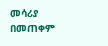መሳሪያ በመጠቀም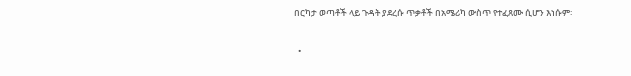በርካታ ወጣቶች ላይ ጉዳት ያደረሱ ጥቃቶች በአሜሪካ ውስጥ የተፈጸሙ ሲሆን እነሱም፡

  •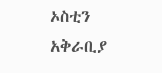ኦስቲን አቅራቢያ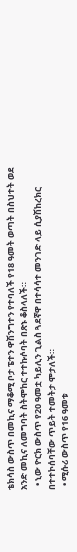ቴክሳስ ውስጥ በመኪና ማቆሚ ቦታ ፔተን ዋሽንግተን የተባለች የ18 ዓመት ወጣት በስህተት ወደ አንድ መኪና ለመግባት ስትሞከር ተተኩሶባት በጽኑ ቆስላለች።
  • ኒው ዮርክ ውስጥ የ20 ዓመቷ ካይሊን ጊልስ ጓደኛዋ በተሳሳተ መንገድ ላይ ሲያሽከረክር በተተኮሰባቸው ጥይት ተመትታ ሞታለች።
  • ሚሱሪ ውስጥ የ16 ዓመቱ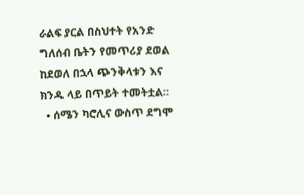ራልፍ ያርል በስህተት የአንድ ግለሰብ ቤትን የመጥሪያ ደወል ከደወለ በኋላ ጭንቅላቱን እና ክንዱ ላይ በጥይት ተመትቷል።
  • ሰሜን ካሮሊና ውስጥ ደግሞ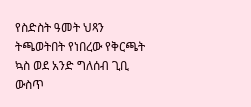የስድስት ዓመት ህጻን ትጫወትበት የነበረው የቅርጫት ኳስ ወደ አንድ ግለሰብ ጊቢ ውስጥ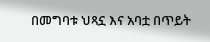በመግባቱ ህጻኗ እና አባቷ በጥይት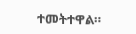ተመትተዋል።